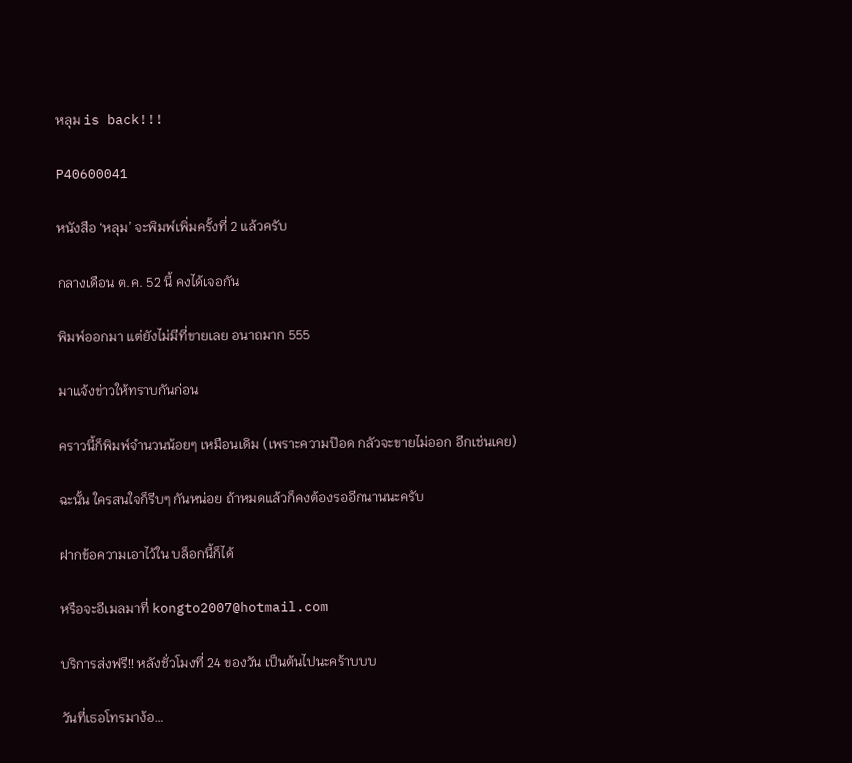หลุม is back!!!

P40600041

หนังสือ ‘หลุม’ จะพิมพ์เพิ่มครั้งที่ 2 แล้วครับ

กลางเดือน ต.ค. 52 นี้ คงได้เจอกัน

พิมพ์ออกมา แต่ยังไม่มีที่ขายเลย อนาถมาก 555

มาแจ้งข่าวให้ทราบกันก่อน

คราวนี้ก็พิมพ์จำนวนน้อยๆ เหมือนเดิม (เพราะความป๊อด กลัวจะขายไม่ออก อีกเช่นเคย)

ฉะนั้น ใครสนใจก็รีบๆ กันหน่อย ถ้าหมดแล้วก็คงต้องรออีกนานนะครับ

ฝากข้อความเอาไว้ใน บล็อกนี้ก็ได้

หรือจะอีเมลมาที่ kongto2007@hotmail.com

บริการส่งฟรี!! หลังชั่วโมงที่ 24 ของวัน เป็นต้นไปนะคร้าบบบ

วันที่เธอโทรมาง้อ…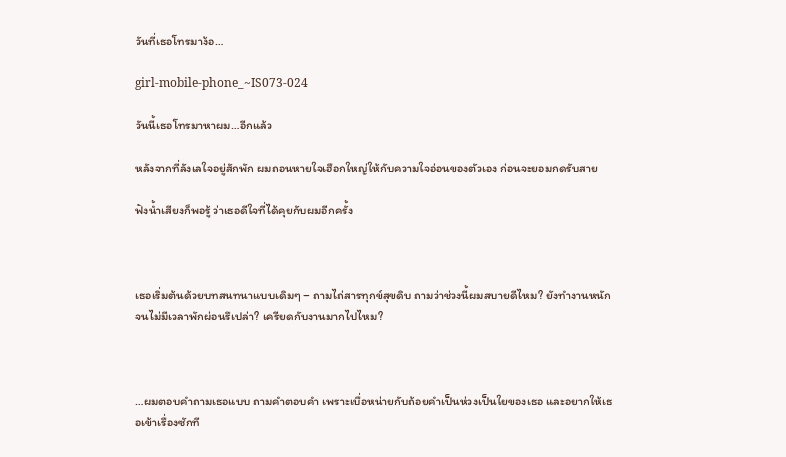วันที่เธอโทรมาง้อ…

girl-mobile-phone_~IS073-024

วันนี้เธอโทรมาหาผม…อีกแล้ว

หลังจากที่ลังเลใจอยู่สักพัก ผมถอนหายใจเฮือกใหญ่ให้กับความใจอ่อนของตัวเอง ก่อนจะยอมกดรับสาย

ฟังน้ำเสียงก็พอรู้ ว่าเธอดีใจที่ได้คุยกับผมอีกครั้ง



เธอเริ่มต้นด้วยบทสนทนาแบบเดิมๆ – ถามไถ่สารทุกข์สุขดิบ ถามว่าช่วงนี้ผมสบายดีไหม? ยังทำงานหนักจนไม่มีเวลาพักผ่อนรึเปล่า? เครียดกับงานมากไปไหม?



…ผมตอบคำถามเธอแบบ ถามคำตอบคำ เพราะเบื่อหน่ายกับถ้อยคำเป็นห่วงเป็นใยของเธอ และอยากให้เธอเข้าเรื่องซักที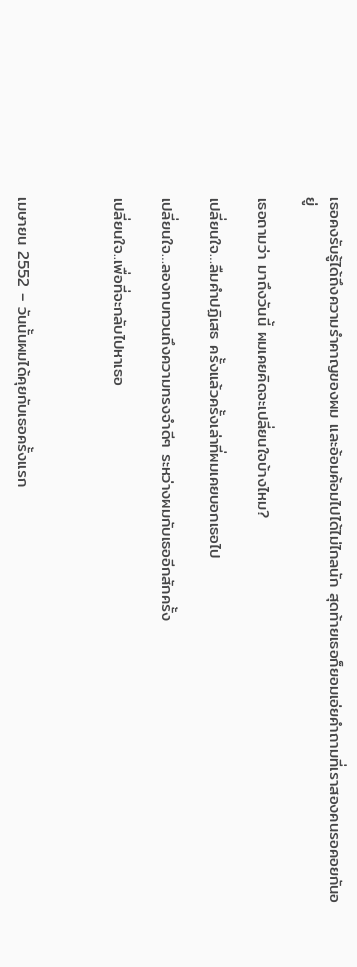เธอคงรับรู้ได้ถึงความรำคาญของผม และอ้อมค้อมไปได้ไม่ไกลนัก สุดท้ายเธอก็ยอมเอ่ยคำถามที่เราสองคนรอคอยกันอยู่

เธอถามว่า มาถึงวันนี้ ผมเคยคิดจะเปลี่ยนใจบ้างไหม?

เปลี่ยนใจ…ลืมคำปฏิเสธ ครั้งแล้วครั้งเล่าที่ผมเคยบอกเธอไป

เปลี่ยนใจ…ลองทบทวนถึงความทรงจำดีๆ ระหว่างผมกับเธออีกสักครั้ง

เปลี่ยนใจ..เพื่อที่จะกลับไปหาเธอ



เมษายน 2552 – วันนั้นผมได้คุยกับเธอครั้งแรก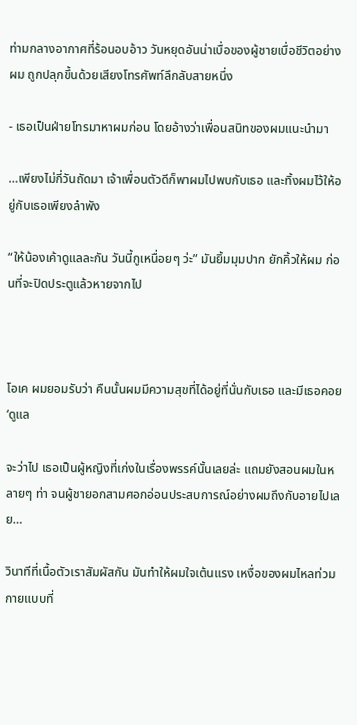ท่ามกลางอากาศที่ร้อนอบอ้าว วันหยุดอันน่าเบื่อของผู้ชายเบื่อชีวิตอย่างผม ถูกปลุกขึ้นด้วยเสียงโทรศัพท์ลึกลับสายหนึ่ง

- เธอเป็นฝ่ายโทรมาหาผมก่อน โดยอ้างว่าเพื่อนสนิทของผมแนะนำมา

…เพียงไม่กี่วันถัดมา เจ้าเพื่อนตัวดีก็พาผมไปพบกับเธอ และทิ้งผมไว้ให้อยู่กับเธอเพียงลำพัง

“ให้น้องเค้าดูแลละกัน วันนี้กูเหนื่อยๆ ว่ะ” มันยิ้มมุมปาก ยักคิ้วให้ผม ก่อนที่จะปิดประตูแล้วหายจากไป



โอเค ผมยอมรับว่า คืนนั้นผมมีความสุขที่ได้อยู่ที่นั่นกับเธอ และมีเธอคอย ‘ดูแล

จะว่าไป เธอเป็นผู้หญิงที่เก่งในเรื่องพรรค์นั้นเลยล่ะ แถมยังสอนผมในหลายๆ ท่า จนผู้ชายอกสามศอกอ่อนประสบการณ์อย่างผมถึงกับอายไปเลย…

วินาทีที่เนื้อตัวเราสัมผัสกัน มันทำให้ผมใจเต้นแรง เหงื่อของผมไหลท่วมกายแบบที่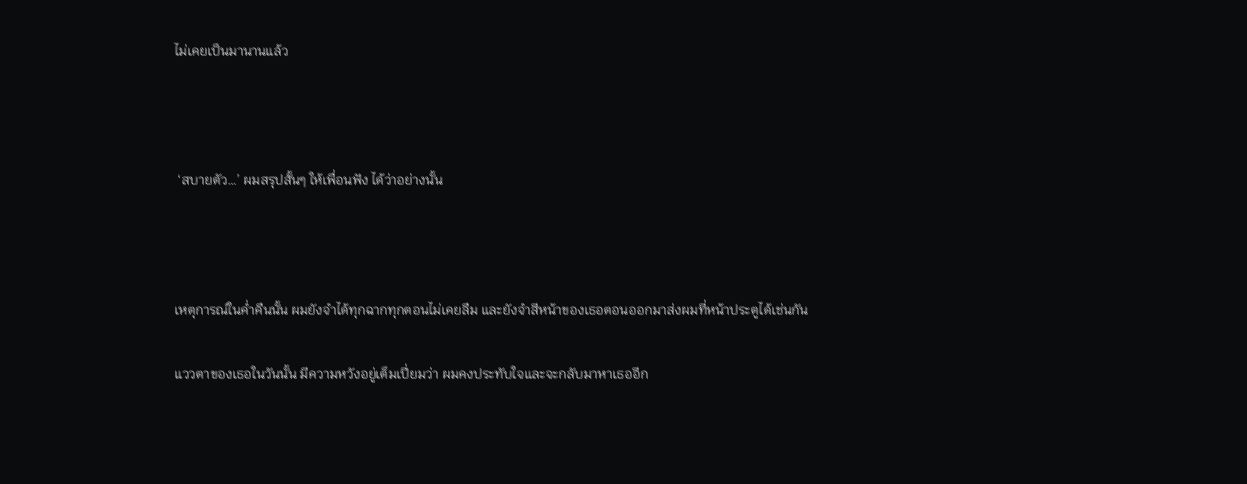ไม่เคยเป็นมานานแล้ว



 ‘สบายตัว…’ ผมสรุปสั้นๆ ให้เพื่อนฟัง ได้ว่าอย่างนั้น



เหตุการณ์ในค่ำคืนนั้น ผมยังจำได้ทุกฉากทุกตอนไม่เคยลืม และยังจำสีหน้าของเธอตอนออกมาส่งผมที่หน้าประตูได้เช่นกัน

แววตาของเธอในวันนั้น มีความหวังอยู่เต็มเปี่ยมว่า ผมคงประทับใจและจะกลับมาหาเธออีก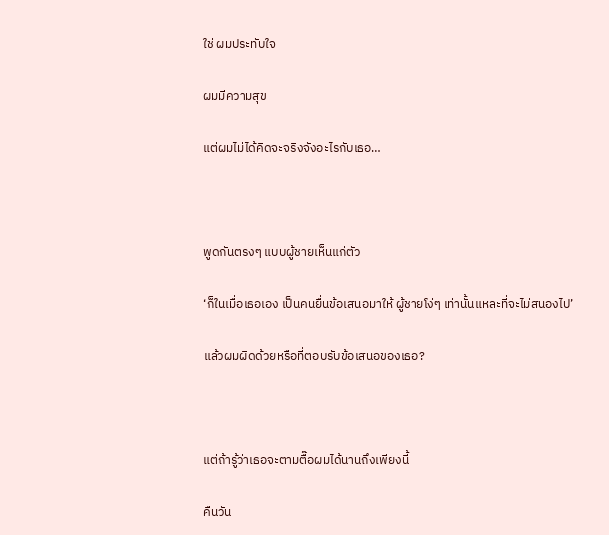ใช่ ผมประทับใจ

ผมมีความสุข

แต่ผมไม่ได้คิดจะจริงจังอะไรกับเธอ…



พูดกันตรงๆ แบบผู้ชายเห็นแก่ตัว

‘ก็ในเมื่อเธอเอง เป็นคนยื่นข้อเสนอมาให้ ผู้ชายโง่ๆ เท่านั้นแหละที่จะไม่สนองไป’

แล้วผมผิดด้วยหรือที่ตอบรับข้อเสนอของเธอ?



แต่ถ้ารู้ว่าเธอจะตามตื๊อผมได้นานถึงเพียงนี้

คืนวัน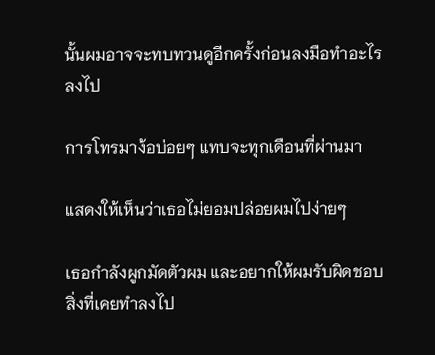นั้นผมอาจจะทบทวนดูอีกครั้งก่อนลงมือทำอะไรลงไป

การโทรมาง้อบ่อยๆ แทบจะทุกเดือนที่ผ่านมา

แสดงให้เห็นว่าเธอไม่ยอมปล่อยผมไปง่ายๆ

เธอกำลังผูกมัดตัวผม และอยากให้ผมรับผิดชอบสิ่งที่เคยทำลงไป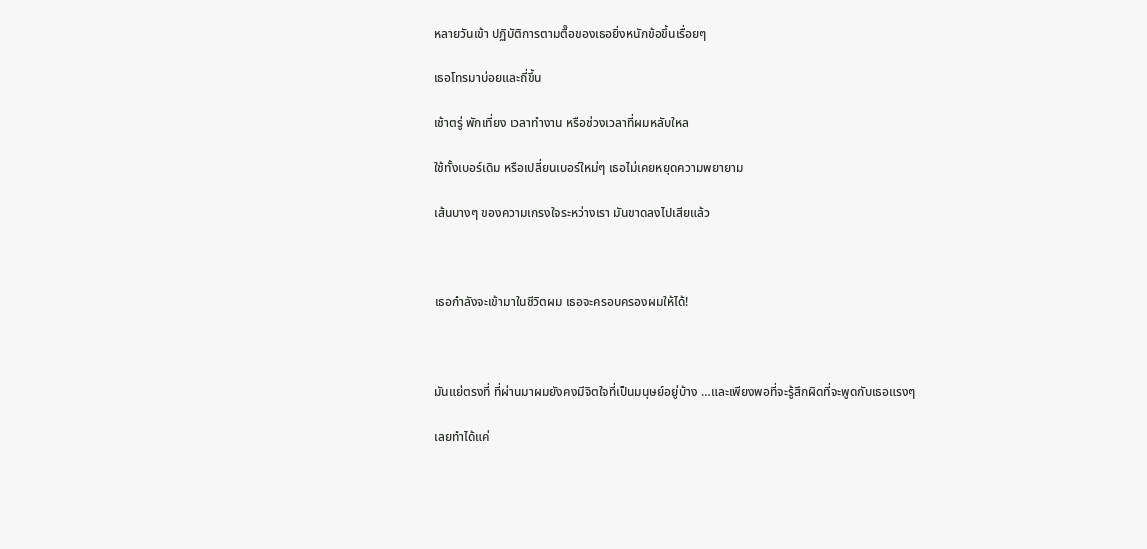หลายวันเข้า ปฏิบัติการตามตื๊อของเธอยิ่งหนักข้อขึ้นเรื่อยๆ

เธอโทรมาบ่อยและถี่ขึ้น

เช้าตรู่ พักเที่ยง เวลาทำงาน หรือช่วงเวลาที่ผมหลับใหล

ใช้ทั้งเบอร์เดิม หรือเปลี่ยนเบอร์ใหม่ๆ เธอไม่เคยหยุดความพยายาม

เส้นบางๆ ของความเกรงใจระหว่างเรา มันขาดลงไปเสียแล้ว



เธอกำลังจะเข้ามาในชีวิตผม เธอจะครอบครองผมให้ได้!



มันแย่ตรงที่ ที่ผ่านมาผมยังคงมีจิตใจที่เป็นมนุษย์อยู่บ้าง …และเพียงพอที่จะรู้สึกผิดที่จะพูดกับเธอแรงๆ

เลยทำได้แค่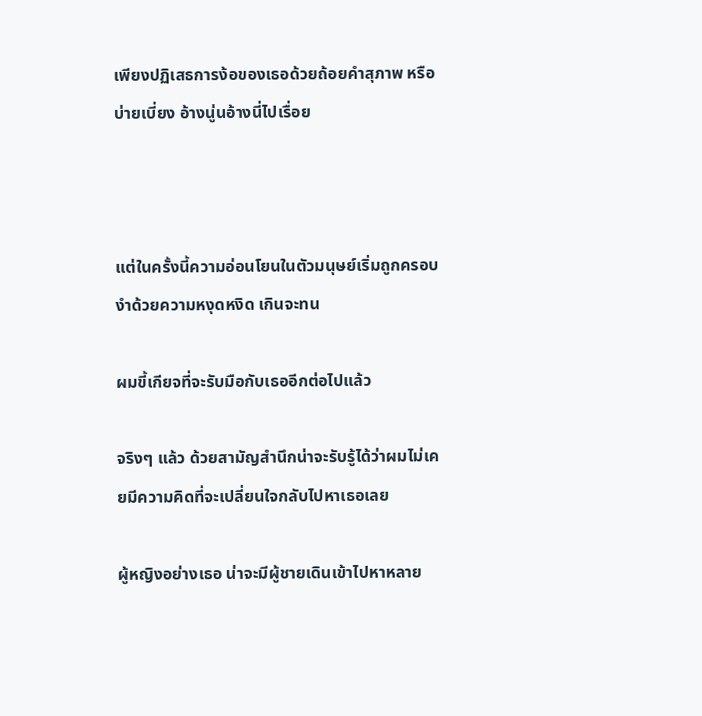เพียงปฏิเสธการง้อของเธอด้วยถ้อยคำสุภาพ หรือบ่ายเบี่ยง อ้างนู่นอ้างนี่ไปเรื่อย



แต่ในครั้งนี้ความอ่อนโยนในตัวมนุษย์เริ่มถูกครอบงำด้วยความหงุดหงิด เกินจะทน

ผมขี้เกียจที่จะรับมือกับเธออีกต่อไปแล้ว

จริงๆ แล้ว ด้วยสามัญสำนึกน่าจะรับรู้ได้ว่าผมไม่เคยมีความคิดที่จะเปลี่ยนใจกลับไปหาเธอเลย

ผู้หญิงอย่างเธอ น่าจะมีผู้ชายเดินเข้าไปหาหลาย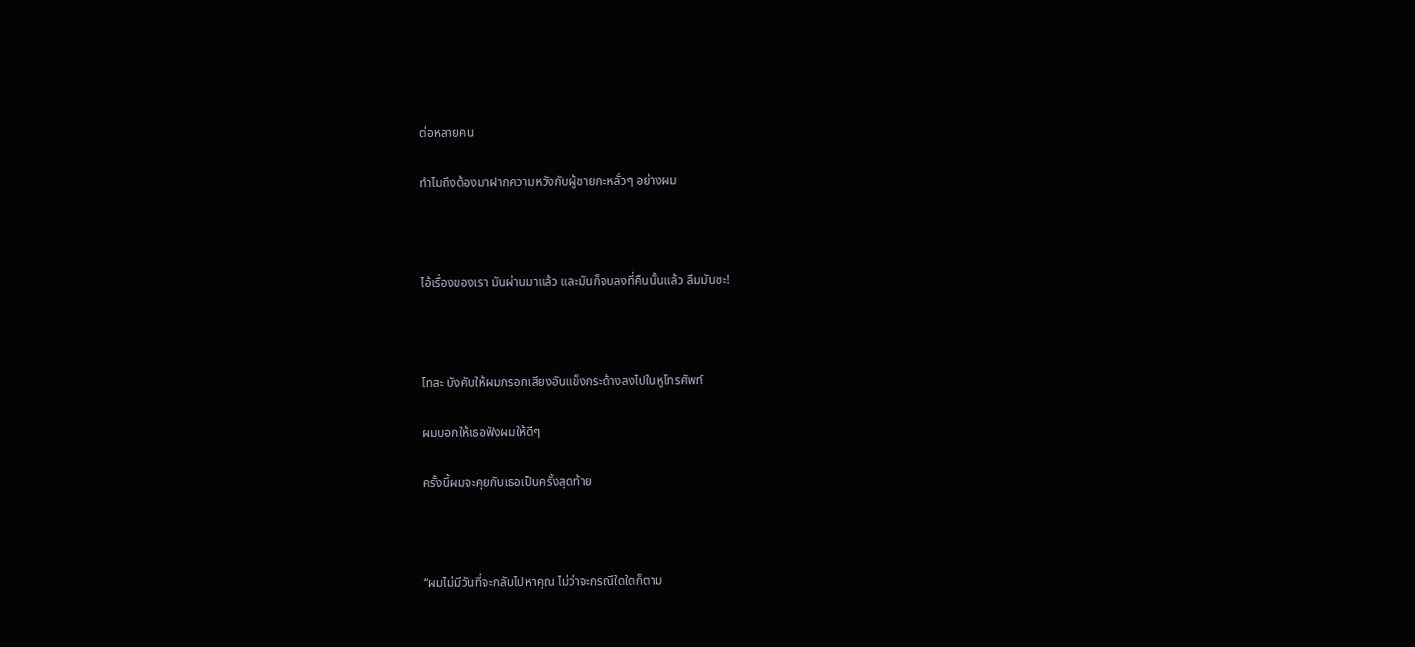ต่อหลายคน

ทำไมถึงต้องมาฝากความหวังกับผู้ชายกะหลั่วๆ อย่างผม



ไอ้เรื่องของเรา มันผ่านมาแล้ว และมันก็จบลงที่คืนนั้นแล้ว ลืมมันซะ!



โทสะ บังคับให้ผมกรอกเสียงอันแข็งกระด้างลงไปในหูโทรศัพท์

ผมบอกให้เธอฟังผมให้ดีๆ

ครั้งนี้ผมจะคุยกับเธอเป็นครั้งสุดท้าย



“ผมไม่มีวันที่จะกลับไปหาคุณ ไม่ว่าจะกรณีใดใดก็ตาม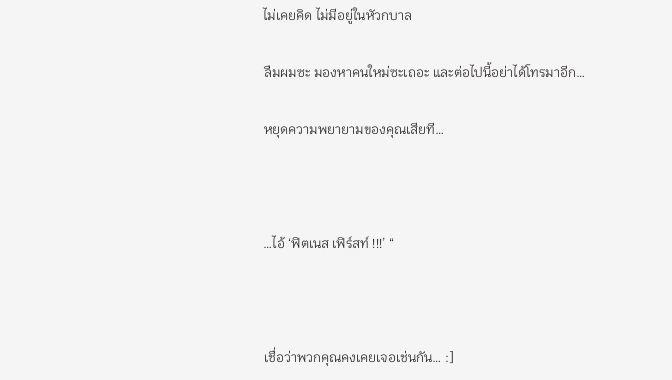ไม่เคยคิด ไม่มีอยู่ในหัวกบาล

ลืมผมซะ มองหาคนใหม่ซะเถอะ และต่อไปนี้อย่าได้โทรมาอีก…

หยุดความพยายามของคุณเสียที…



…ไอ้ ‘ฟิตเนส เฟิร์สท์ !!!’ “



เชื่อว่าพวกคุณคงเคยเจอเช่นกัน… :]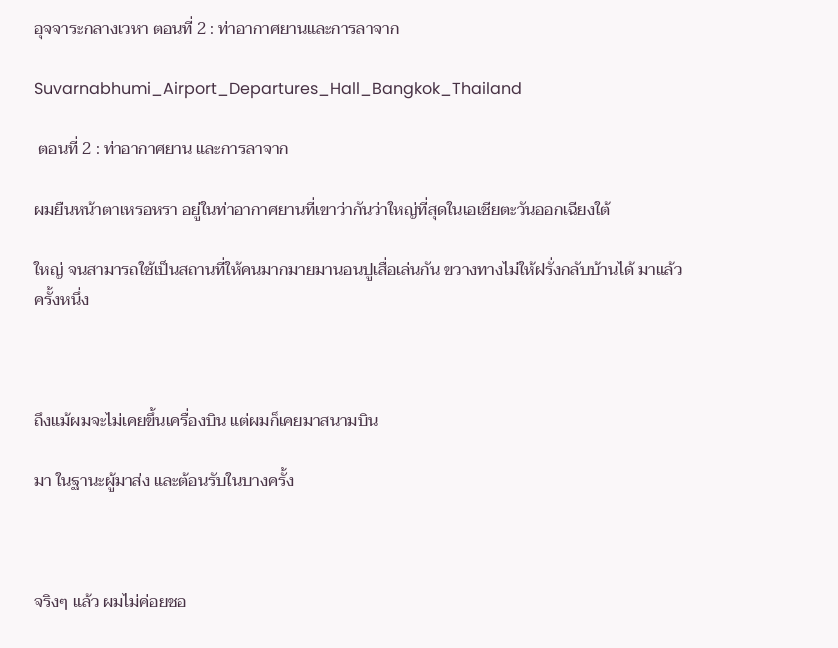อุจจาระกลางเวหา ตอนที่ 2 : ท่าอากาศยานและการลาจาก

Suvarnabhumi_Airport_Departures_Hall_Bangkok_Thailand

 ตอนที่ 2 : ท่าอากาศยาน และการลาจาก

ผมยืนหน้าตาเหรอหรา อยู่ในท่าอากาศยานที่เขาว่ากันว่าใหญ่ที่สุดในเอเชียตะวันออกเฉียงใต้

ใหญ่ จนสามารถใช้เป็นสถานที่ให้คนมากมายมานอนปูเสื่อเล่นกัน ขวางทางไม่ให้ฝรั่งกลับบ้านได้ มาแล้วครั้งหนึ่ง



ถึงแม้ผมจะไม่เคยขึ้นเครื่องบิน แต่ผมก็เคยมาสนามบิน

มา ในฐานะผู้มาส่ง และต้อนรับในบางครั้ง



จริงๆ แล้ว ผมไม่ค่อยชอ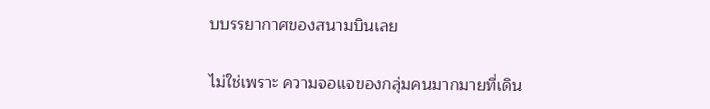บบรรยากาศของสนามบินเลย

ไม่ใช่เพราะ ความจอแจของกลุ่มคนมากมายที่เดิน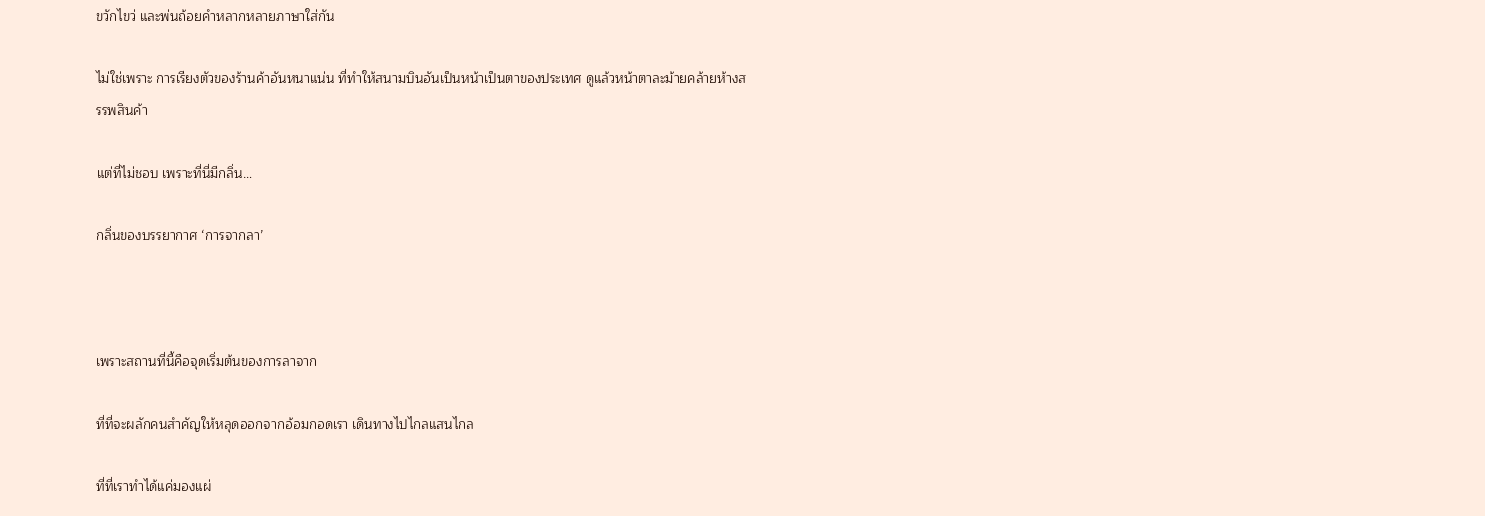ขวักไขว่ และพ่นถ้อยคำหลากหลายภาษาใส่กัน

ไม่ใช่เพราะ การเรียงตัวของร้านค้าอันหนาแน่น ที่ทำให้สนามบินอันเป็นหน้าเป็นตาของประเทศ ดูแล้วหน้าตาละม้ายคล้ายห้างสรรพสินค้า

แต่ที่ไม่ชอบ เพราะที่นี่มีกลิ่น…

กลิ่นของบรรยากาศ ‘การจากลา’



เพราะสถานที่นี้คือจุดเริ่มต้นของการลาจาก

ที่ที่จะผลักคนสำคัญให้หลุดออกจากอ้อมกอดเรา เดินทางไปไกลแสนไกล

ที่ที่เราทำได้แค่มองแผ่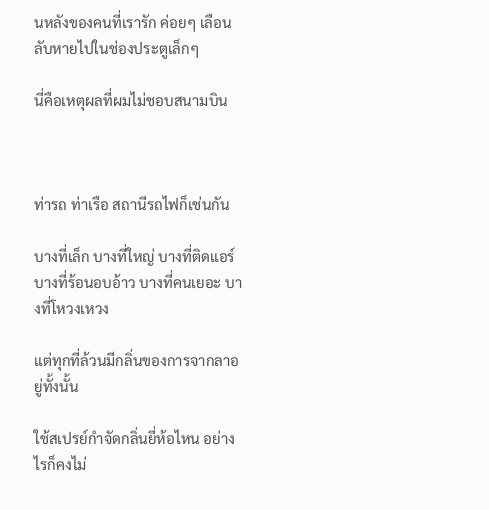นหลังของคนที่เรารัก ค่อยๆ เลือนลับหายไปในช่องประตูเล็กๆ

นี่คือเหตุผลที่ผมไม่ชอบสนามบิน



ท่ารถ ท่าเรือ สถานีรถไฟก็เช่นกัน

บางที่เล็ก บางที่ใหญ่ บางที่ติดแอร์ บางที่ร้อนอบอ้าว บางที่คนเยอะ บางที่โหวงเหวง

แต่ทุกที่ล้วนมีกลิ่นของการจากลาอยู่ทั้งนั้น

ใช้สเปรย์กำจัดกลิ่นยี่ห้อไหน อย่างไรก็คงไม่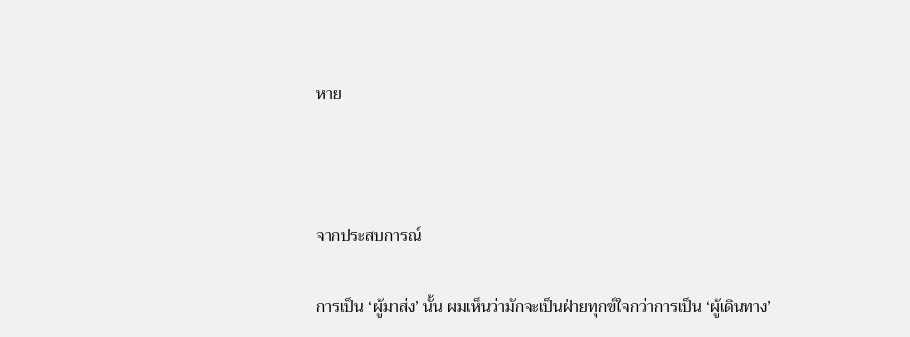หาย



จากประสบการณ์

การเป็น ‘ผู้มาส่ง’ นั้น ผมเห็นว่ามักจะเป็นฝ่ายทุกข์ใจกว่าการเป็น ‘ผู้เดินทาง’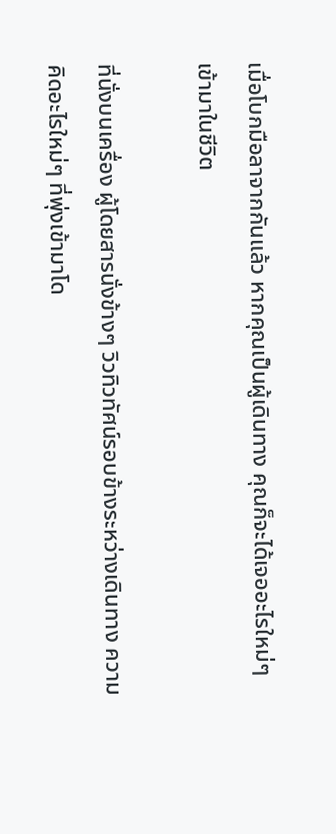เมื่อโบกมือลาจากกันแล้ว หากคุณเป็นผู้เดินทาง คุณก็จะได้เจออะไรใหม่ๆ เข้ามาในชีวิต

ที่นั่งบนเครื่อง ผู้โดยสารนั่งข้างๆ วิวทิวทัศน์รอบข้างระหว่างเดินทาง ความคิดอะไรใหม่ๆ ที่พุ่งเข้ามาโด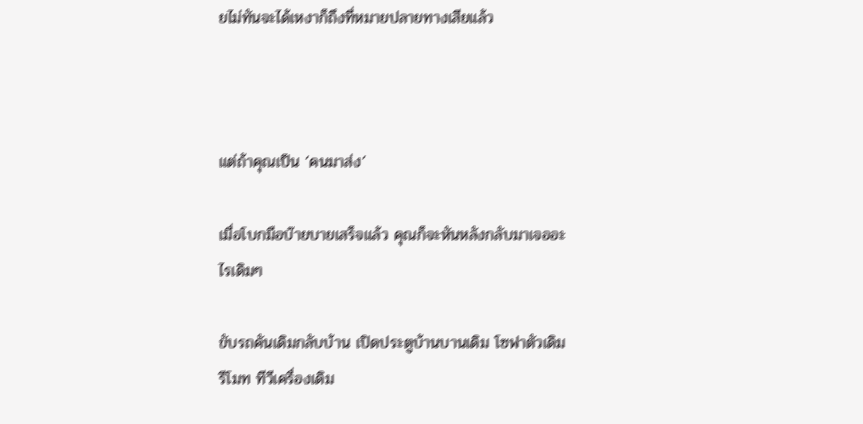ยไม่ทันจะได้เหงาก็ถึงที่หมายปลายทางเสียแล้ว



แต่ถ้าคุณเป็น ‘คนมาส่ง’

เมื่อโบกมือบ๊ายบายเสร็จแล้ว คุณก็จะหันหลังกลับมาเจออะไรเดิมๆ

ขับรถคันเดิมกลับบ้าน เปิดประตูบ้านบานเดิม โซฟาตัวเดิม รีโมท ทีวีเครื่องเดิม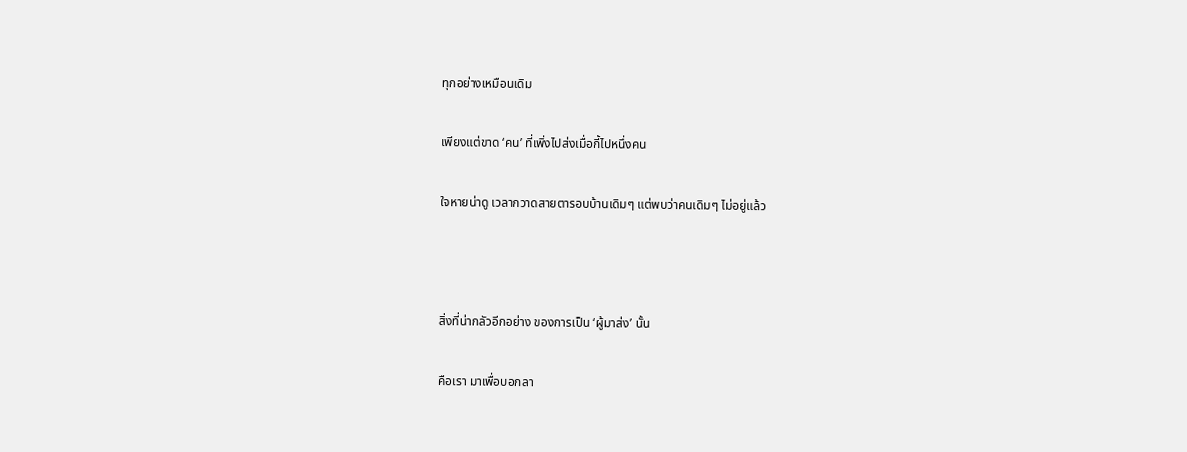ทุกอย่างเหมือนเดิม

เพียงแต่ขาด ‘คน’ ที่เพิ่งไปส่งเมื่อกี้ไปหนึ่งคน

ใจหายน่าดู เวลากวาดสายตารอบบ้านเดิมๆ แต่พบว่าคนเดิมๆ ไม่อยู่แล้ว



สิ่งที่น่ากลัวอีกอย่าง ของการเป็น ‘ผู้มาส่ง’ นั้น

คือเรา มาเพื่อบอกลา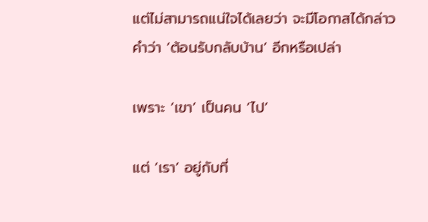แต่ไม่สามารถแน่ใจได้เลยว่า จะมีโอกาสได้กล่าวคำว่า ‘ต้อนรับกลับบ้าน’ อีกหรือเปล่า

เพราะ ‘เขา’ เป็นคน ‘ไป’

แต่ ‘เรา’ อยู่กับที่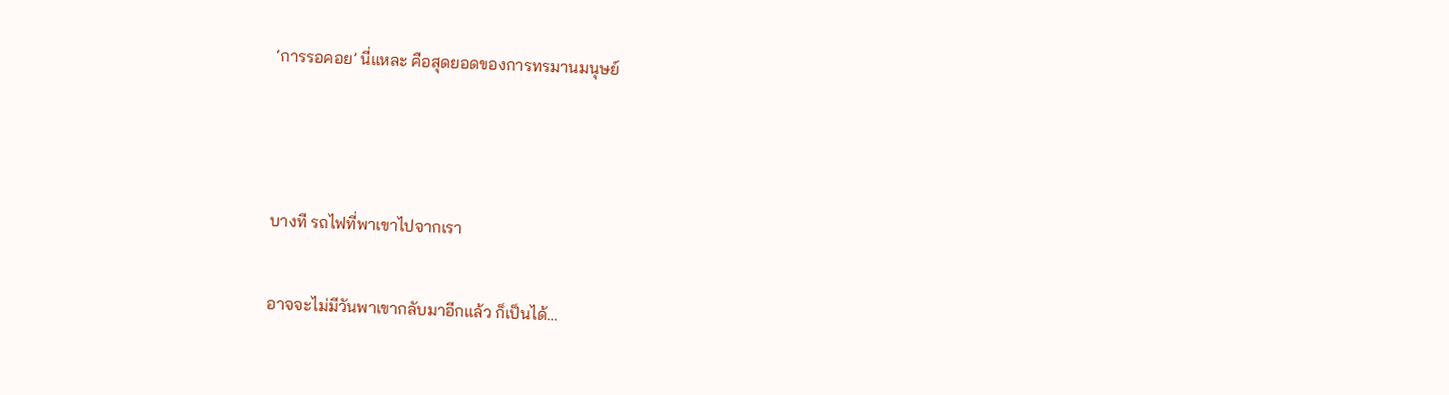‘การรอคอย’ นี่แหละ คือสุดยอดของการทรมานมนุษย์



บางที รถไฟที่พาเขาไปจากเรา

อาจจะไม่มีวันพาเขากลับมาอีกแล้ว ก็เป็นได้…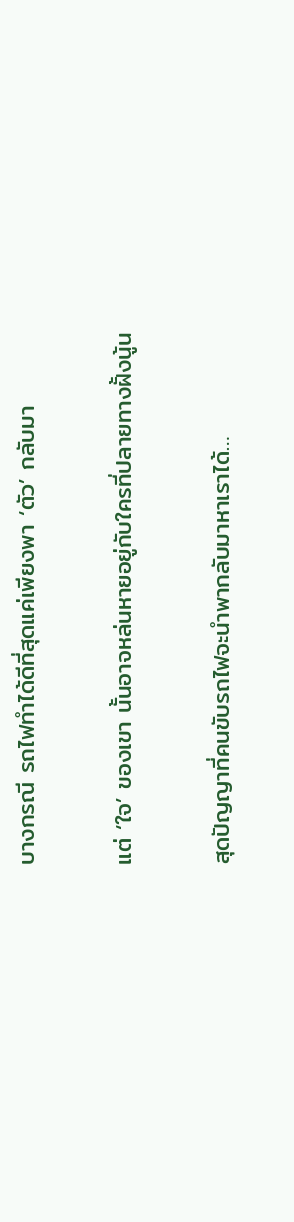บางกรณี รถไฟทำได้ดีที่สุดแค่เพียงพา ‘ตัว’ กลับมา

แต่ ‘ใจ’ ของเขา นั้นอาจหล่นหายอยู่กับใครที่ปลายทางฝั้งนู้น

สุดปัญญาที่คนขับรถไฟจะนำพากลับมาหาเราได้…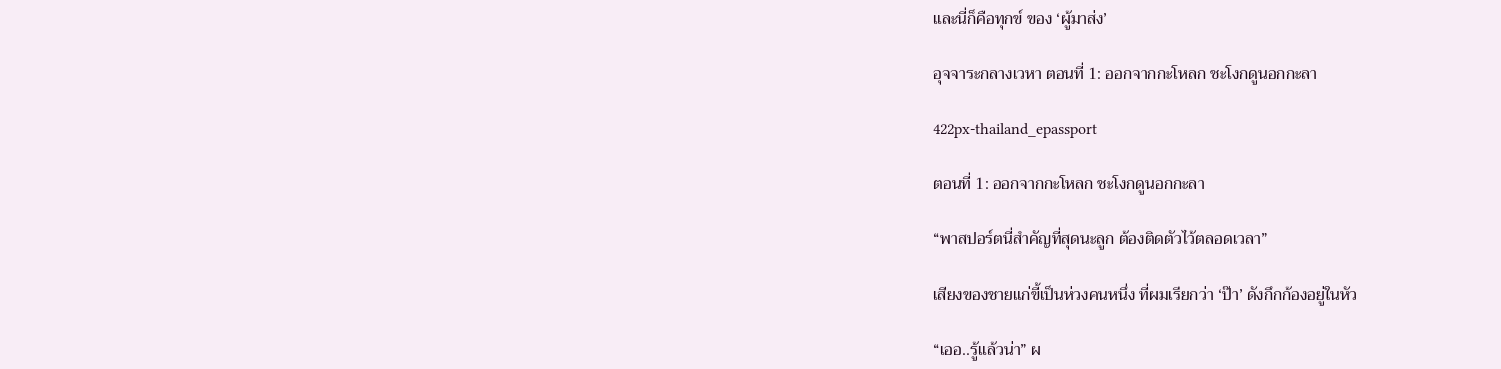และนี่ก็คือทุกข์ ของ ‘ผู้มาส่ง’

อุจจาระกลางเวหา ตอนที่ 1: ออกจากกะโหลก ชะโงกดูนอกกะลา

422px-thailand_epassport

ตอนที่ 1: ออกจากกะโหลก ชะโงกดูนอกกะลา

“พาสปอร์ตนี่สำคัญที่สุดนะลูก ต้องติดตัวไว้ตลอดเวลา”

เสียงของชายแก่ขี้เป็นห่วงคนหนึ่ง ที่ผมเรียกว่า ‘ป๊า’ ดังกึกก้องอยู่ในหัว

“เออ..รู้แล้วน่า” ผ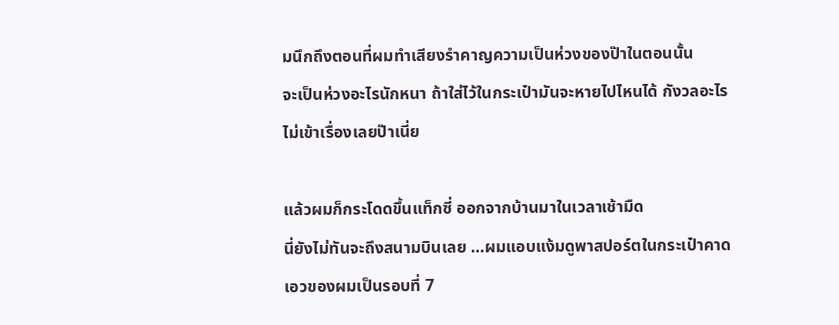มนึกถึงตอนที่ผมทำเสียงรำคาญความเป็นห่วงของป๊าในตอนนั้น
จะเป็นห่วงอะไรนักหนา ถ้าใส่ไว้ในกระเป๋ามันจะหายไปไหนได้ กังวลอะไรไม่เข้าเรื่องเลยป๊าเนี่ย

แล้วผมก็กระโดดขึ้นแท็กซี่ ออกจากบ้านมาในเวลาเช้ามืด
นี่ยังไม่ทันจะถึงสนามบินเลย …ผมแอบแง้มดูพาสปอร์ตในกระเป๋าคาดเอวของผมเป็นรอบที่ 7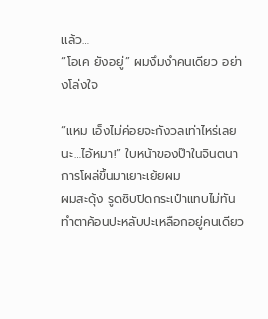แล้ว…
“โอเค ยังอยู่” ผมงึมงำคนเดียว อย่างโล่งใจ

“แหม เอ็งไม่ค่อยจะกังวลเท่าไหร่เลยนะ…ไอ้หมา!” ใบหน้าของป๊าในจินตนาการโผล่ขึ้นมาเยาะเย้ยผม
ผมสะดุ้ง รูดซิบปิดกระเป๋าแทบไม่ทัน
ทำตาค้อนปะหลับปะเหลือกอยู่คนเดียว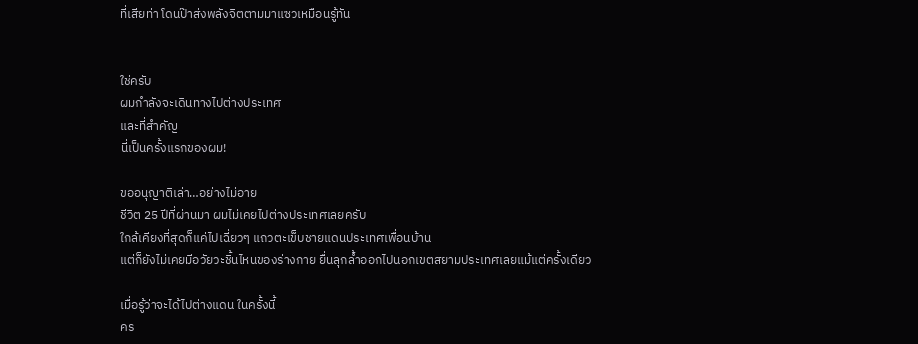ที่เสียท่า โดนป๊าส่งพลังจิตตามมาแซวเหมือนรู้ทัน


ใช่ครับ
ผมกำลังจะเดินทางไปต่างประเทศ
และที่สำคัญ
นี่เป็นครั้งแรกของผม!

ขออนุญาติเล่า…อย่างไม่อาย
ชีวิต 25 ปีที่ผ่านมา ผมไม่เคยไปต่างประเทศเลยครับ
ใกล้เคียงที่สุดก็แค่ไปเฉี่ยวๆ แถวตะเข็บชายแดนประเทศเพื่อนบ้าน
แต่ก็ยังไม่เคยมีอวัยวะชิ้นไหนของร่างกาย ยื่นลุกล้ำออกไปนอกเขตสยามประเทศเลยแม้แต่ครั้งเดียว

เมื่อรู้ว่าจะได้ไปต่างแดน ในครั้งนี้
คร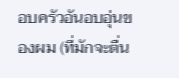อบครัวอันอบอุ่นของผม (ที่มักจะตื่น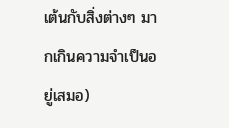เต้นกับสิ่งต่างๆ มากเกินความจำเป็นอยู่เสมอ)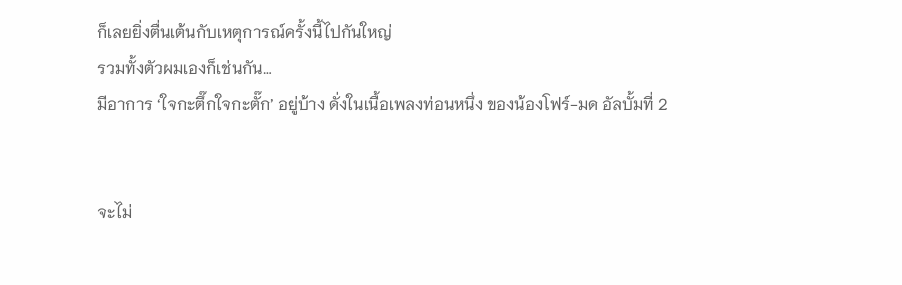ก็เลยยิ่งตื่นเต้นกับเหตุการณ์ครั้งนี้ไปกันใหญ่
รวมทั้งตัวผมเองก็เช่นกัน…
มีอาการ ‘ใจกะตึ๊กใจกะตั๊ก’ อยู่บ้าง ดั่งในเนื้อเพลงท่อนหนึ่ง ของน้องโฟร์-มด อัลบั้มที่ 2


จะไม่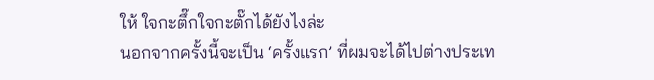ให้ ใจกะตึ๊กใจกะตั๊กได้ยังไงล่ะ
นอกจากครั้งนี้จะเป็น ‘ครั้งแรก’ ที่ผมจะได้ไปต่างประเท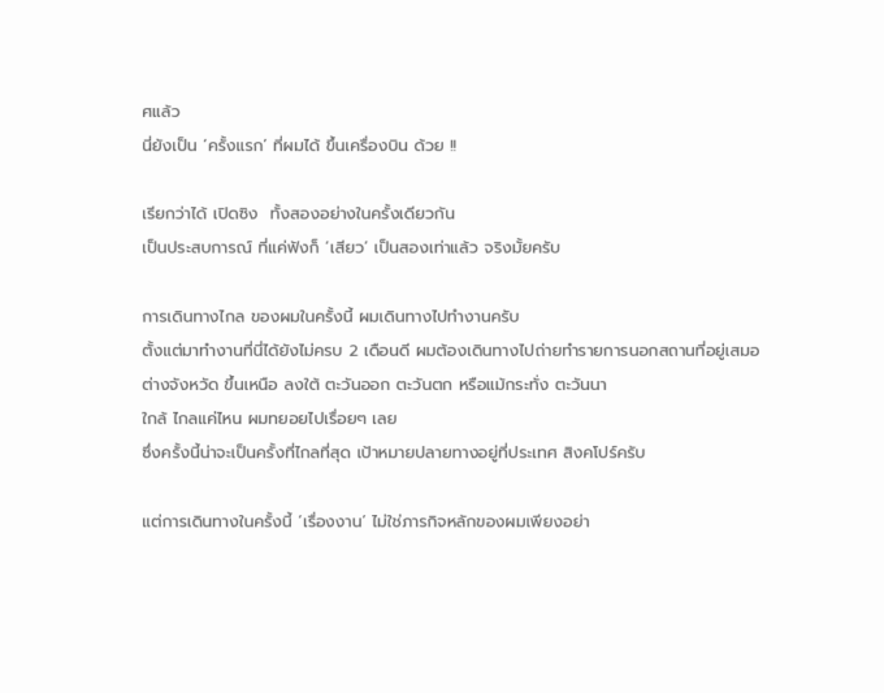ศแล้ว
นี่ยังเป็น ‘ครั้งแรก’ ที่ผมได้ ขึ้นเครื่องบิน ด้วย !!

เรียกว่าได้ เปิดซิง  ทั้งสองอย่างในครั้งเดียวกัน
เป็นประสบการณ์ ที่แค่ฟังก็ ‘เสียว’ เป็นสองเท่าแล้ว จริงมั้ยครับ

การเดินทางไกล ของผมในครั้งนี้ ผมเดินทางไปทำงานครับ
ตั้งแต่มาทำงานที่นี่ได้ยังไม่ครบ 2 เดือนดี ผมต้องเดินทางไปถ่ายทำรายการนอกสถานที่อยู่เสมอ
ต่างจังหวัด ขึ้นเหนือ ลงใต้ ตะวันออก ตะวันตก หรือแม้กระทั่ง ตะวันนา
ใกล้ ไกลแค่ไหน ผมทยอยไปเรื่อยๆ เลย
ซึ่งครั้งนี้น่าจะเป็นครั้งที่ไกลที่สุด เป้าหมายปลายทางอยู่ที่ประเทศ สิงคโปร์ครับ

แต่การเดินทางในครั้งนี้ ‘เรื่องงาน’ ไม่ใช่ภารกิจหลักของผมเพียงอย่า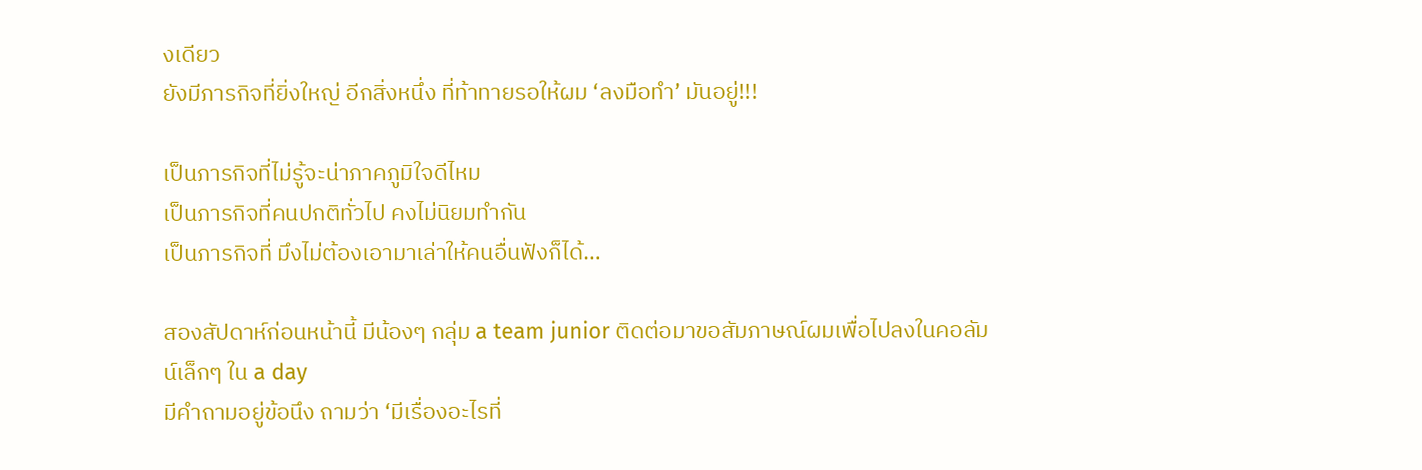งเดียว
ยังมีภารกิจที่ยิ่งใหญ่ อีกสิ่งหนึ่ง ที่ท้าทายรอให้ผม ‘ลงมือทำ’ มันอยู่!!!

เป็นภารกิจที่ไม่รู้จะน่าภาคภูมิใจดีไหม
เป็นภารกิจที่คนปกติทั่วไป คงไม่นิยมทำกัน
เป็นภารกิจที่ มึงไม่ต้องเอามาเล่าให้คนอื่นฟังก็ได้…

สองสัปดาห์ก่อนหน้านี้ มีน้องๆ กลุ่ม a team junior ติดต่อมาขอสัมภาษณ์ผมเพื่อไปลงในคอลัมน์เล็กๆ ใน a day
มีคำถามอยู่ข้อนึง ถามว่า ‘มีเรื่องอะไรที่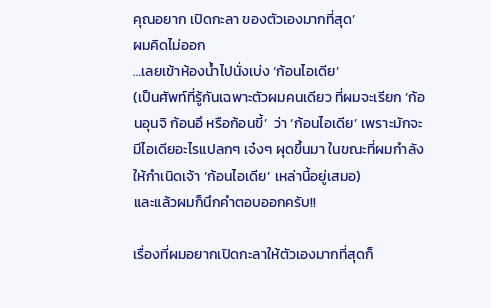คุณอยาก เปิดกะลา ของตัวเองมากที่สุด’
ผมคิดไม่ออก
…เลยเข้าห้องน้ำไปนั่งเบ่ง ‘ก้อนไอเดีย’
(เป็นศัพท์ที่รู้กันเฉพาะตัวผมคนเดียว ที่ผมจะเรียก ’ก้อนอุนจิ ก้อนอึ หรือก้อนขี้’  ว่า ‘ก้อนไอเดีย’ เพราะมักจะมีไอเดียอะไรแปลกๆ เจ๋งๆ ผุดขึ้นมา ในขณะที่ผมกำลังให้กำเนิดเจ้า ‘ก้อนไอเดีย’ เหล่านี้อยู่เสมอ)
และแล้วผมก็นึกคำตอบออกครับ!!

เรื่องที่ผมอยากเปิดกะลาให้ตัวเองมากที่สุดก็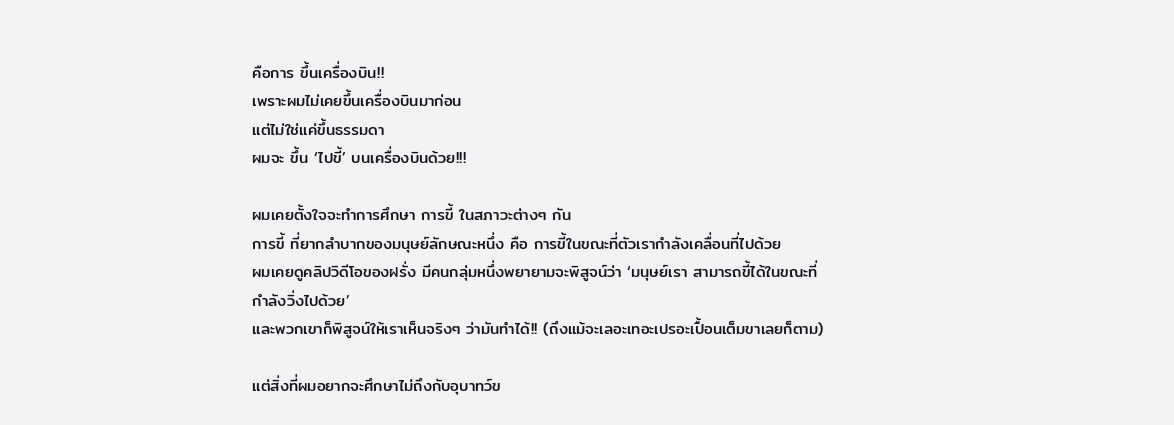คือการ ขึ้นเครื่องบิน!!
เพราะผมไม่เคยขึ้นเครื่องบินมาก่อน
แต่ไม่ใช่แค่ขึ้นธรรมดา
ผมจะ ขึ้น ‘ไปขี้’ บนเครื่องบินด้วย!!!

ผมเคยตั้งใจจะทำการศึกษา การขี้ ในสภาวะต่างๆ กัน
การขี้ ที่ยากลำบากของมนุษย์ลักษณะหนึ่ง คือ การขี้ในขณะที่ตัวเรากำลังเคลื่อนที่ไปด้วย
ผมเคยดูคลิปวิดีโอของฝรั่ง มีคนกลุ่มหนึ่งพยายามจะพิสูจน์ว่า ‘มนุษย์เรา สามารถขี้ได้ในขณะที่กำลังวิ่งไปด้วย’
และพวกเขาก็พิสูจน์ให้เราเห็นจริงๆ ว่ามันทำได้!! (ถึงแม้จะเลอะเทอะเปรอะเปื้อนเต็มขาเลยก็ตาม)

แต่สิ่งที่ผมอยากจะศึกษาไม่ถึงกับอุบาทว์ข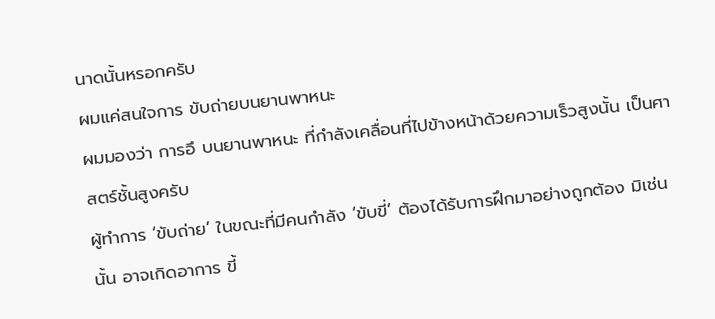นาดนั้นหรอกครับ
ผมแค่สนใจการ ขับถ่ายบนยานพาหนะ
ผมมองว่า การอึ บนยานพาหนะ ที่กำลังเคลื่อนที่ไปข้างหน้าด้วยความเร็วสูงนั้น เป็นศาสตร์ชั้นสูงครับ
ผู้ทำการ ‘ขับถ่าย’ ในขณะที่มีคนกำลัง ‘ขับขี่’ ต้องได้รับการฝึกมาอย่างถูกต้อง มิเช่นนั้น อาจเกิดอาการ ขี้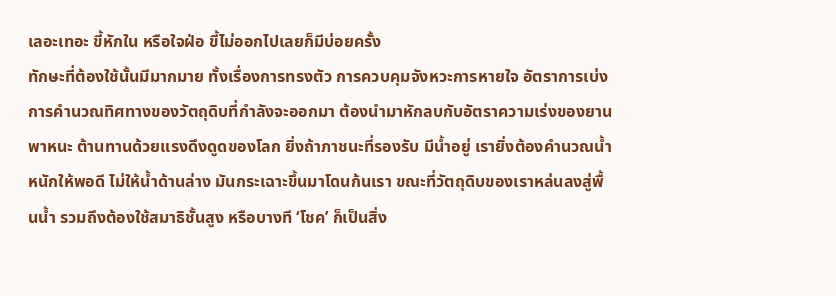เลอะเทอะ ขี้หักใน หรือใจฝ่อ ขี้ไม่ออกไปเลยก็มีบ่อยครั้ง
ทักษะที่ต้องใช้นั้นมีมากมาย ทั้งเรื่องการทรงตัว การควบคุมจังหวะการหายใจ อัตราการเบ่ง การคำนวณทิศทางของวัตถุดิบที่กำลังจะออกมา ต้องนำมาหักลบกับอัตราความเร่งของยานพาหนะ ต้านทานด้วยแรงดึงดูดของโลก ยิ่งถ้าภาชนะที่รองรับ มีน้ำอยู่ เรายิ่งต้องคำนวณน้ำหนักให้พอดี ไม่ให้น้ำด้านล่าง มันกระเฉาะขึ้นมาโดนก้นเรา ขณะที่วัตถุดิบของเราหล่นลงสู่พื้นน้ำ รวมถึงต้องใช้สมาธิชั้นสูง หรือบางที ‘โชค’ ก็เป็นสิ่ง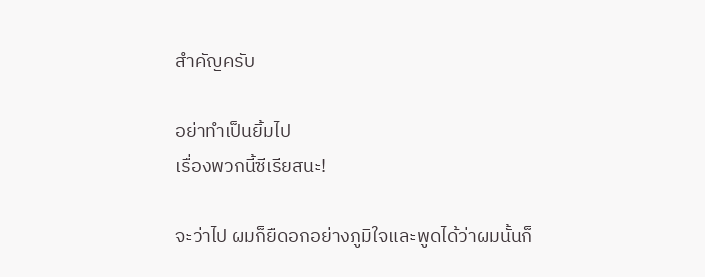สำคัญครับ

อย่าทำเป็นยิ้มไป
เรื่องพวกนี้ซีเรียสนะ!

จะว่าไป ผมก็ยืดอกอย่างภูมิใจและพูดได้ว่าผมนั้นก็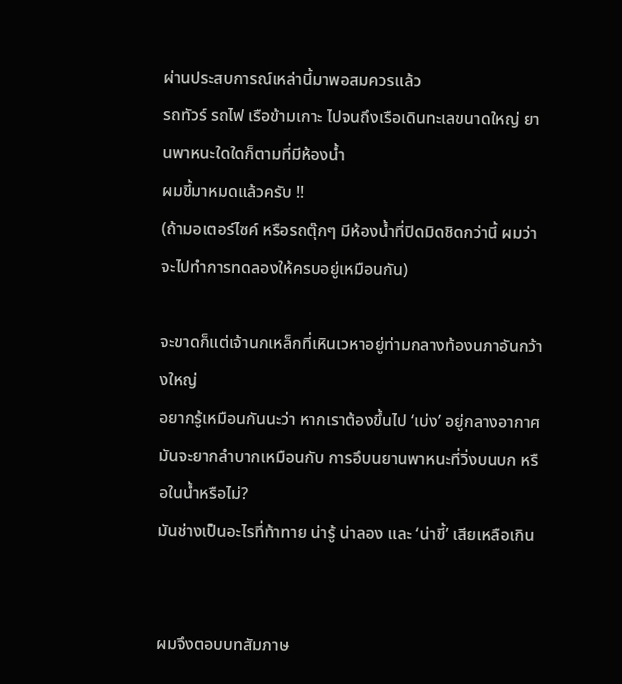ผ่านประสบการณ์เหล่านี้มาพอสมควรแล้ว
รถทัวร์ รถไฟ เรือข้ามเกาะ ไปจนถึงเรือเดินทะเลขนาดใหญ่ ยานพาหนะใดใดก็ตามที่มีห้องน้ำ
ผมขี้มาหมดแล้วครับ !!
(ถ้ามอเตอร์ไซค์ หรือรถตุ๊กๆ มีห้องน้ำที่ปิดมิดชิดกว่านี้ ผมว่าจะไปทำการทดลองให้ครบอยู่เหมือนกัน)

จะขาดก็แต่เจ้านกเหล็กที่เหินเวหาอยู่ท่ามกลางท้องนภาอันกว้างใหญ่
อยากรู้เหมือนกันนะว่า หากเราต้องขึ้นไป ‘เบ่ง’ อยู่กลางอากาศ
มันจะยากลำบากเหมือนกับ การอึบนยานพาหนะที่วิ่งบนบก หรือในน้ำหรือไม่?
มันช่างเป็นอะไรที่ท้าทาย น่ารู้ น่าลอง และ ‘น่าขี้’ เสียเหลือเกิน


ผมจึงตอบบทสัมภาษ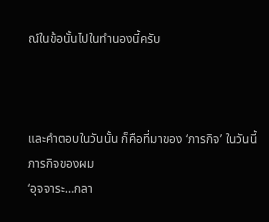ณ์ในข้อนั้นไปในทำนองนี้ครับ



และคำตอบในวันนั้น ก็คือที่มาของ ‘ภารกิจ’ ในวันนี้
ภารกิจของผม
‘อุจจาระ…กลา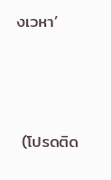งเวหา’



 (โปรดติด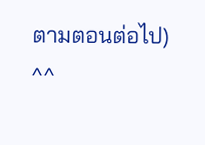ตามตอนต่อไป)
^^